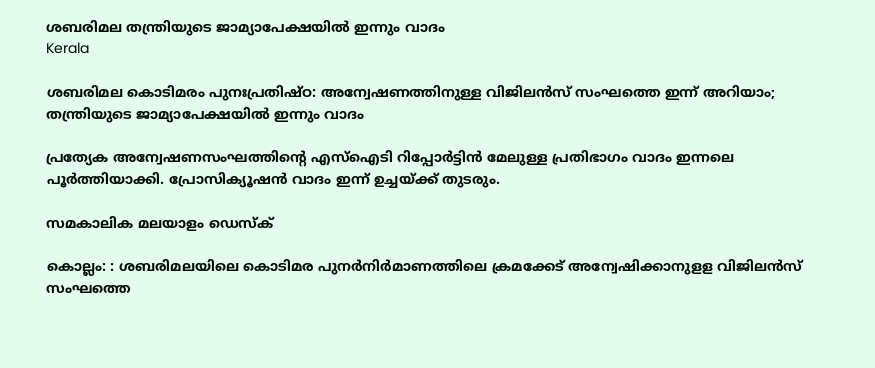ശബരിമല തന്ത്രിയുടെ ജാമ്യാപേക്ഷയില്‍ ഇന്നും വാദം
Kerala

ശബരിമല കൊടിമരം പുനഃപ്രതിഷ്ഠ: അന്വേഷണത്തിനുള്ള വിജിലന്‍സ് സംഘത്തെ ഇന്ന് അറിയാം; തന്ത്രിയുടെ ജാമ്യാപേക്ഷയില്‍ ഇന്നും വാദം

പ്രത്യേക അന്വേഷണസംഘത്തിന്റെ എസ്‌ഐടി റിപ്പോര്‍ട്ടിന്‍ മേലുള്ള പ്രതിഭാഗം വാദം ഇന്നലെ പൂര്‍ത്തിയാക്കി. പ്രോസിക്യൂഷന്‍ വാദം ഇന്ന് ഉച്ചയ്ക്ക് തുടരും.

സമകാലിക മലയാളം ഡെസ്ക്

കൊല്ലം: : ശബരിമലയിലെ കൊടിമര പുനര്‍നിര്‍മാണത്തിലെ ക്രമക്കേട് അന്വേഷിക്കാനുളള വിജിലന്‍സ് സംഘത്തെ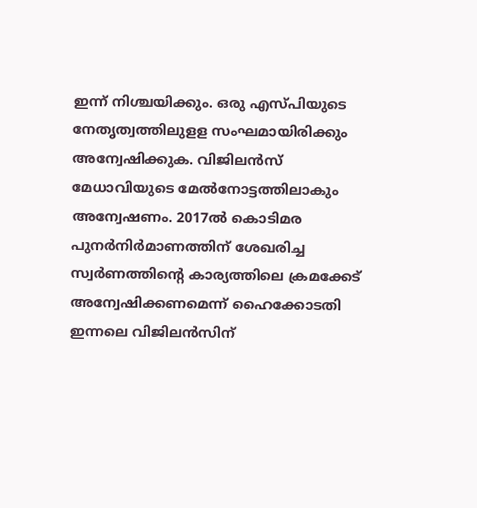ഇന്ന് നിശ്ചയിക്കും. ഒരു എസ്പിയുടെ നേതൃത്വത്തിലുളള സംഘമായിരിക്കും അന്വേഷിക്കുക. വിജിലന്‍സ് മേധാവിയുടെ മേല്‍നോട്ടത്തിലാകും അന്വേഷണം. 2017ല്‍ കൊടിമര പുനര്‍നിര്‍മാണത്തിന് ശേഖരിച്ച സ്വര്‍ണത്തിന്റെ കാര്യത്തിലെ ക്രമക്കേട് അന്വേഷിക്കണമെന്ന് ഹൈക്കോടതി ഇന്നലെ വിജിലന്‍സിന്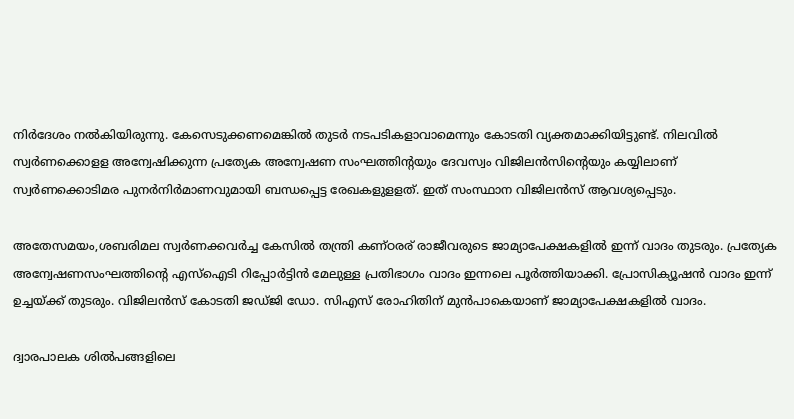നിര്‍ദേശം നല്‍കിയിരുന്നു. കേസെടുക്കണമെങ്കില്‍ തുടര്‍ നടപടികളാവാമെന്നും കോടതി വ്യക്തമാക്കിയിട്ടുണ്ട്. നിലവില്‍ സ്വര്‍ണക്കൊളള അന്വേഷിക്കുന്ന പ്രത്യേക അന്വേഷണ സംഘത്തിന്റയും ദേവസ്വം വിജിലന്‍സിന്റെയും കയ്യിലാണ് സ്വര്‍ണക്കൊടിമര പുനര്‍നിര്‍മാണവുമായി ബന്ധപ്പെട്ട രേഖകളുളളത്. ഇത് സംസ്ഥാന വിജിലന്‍സ് ആവശ്യപ്പെടും.

അതേസമയം,ശബരിമല സ്വര്‍ണക്കവര്‍ച്ച കേസില്‍ തന്ത്രി കണ്ഠരര് രാജീവരുടെ ജാമ്യാപേക്ഷകളില്‍ ഇന്ന് വാദം തുടരും. പ്രത്യേക അന്വേഷണസംഘത്തിന്റെ എസ്‌ഐടി റിപ്പോര്‍ട്ടിന്‍ മേലുള്ള പ്രതിഭാഗം വാദം ഇന്നലെ പൂര്‍ത്തിയാക്കി. പ്രോസിക്യൂഷന്‍ വാദം ഇന്ന് ഉച്ചയ്ക്ക് തുടരും. വിജിലന്‍സ് കോടതി ജഡ്ജി ഡോ. സിഎസ് രോഹിതിന് മുന്‍പാകെയാണ് ജാമ്യാപേക്ഷകളില്‍ വാദം.

ദ്വാരപാലക ശില്‍പങ്ങളിലെ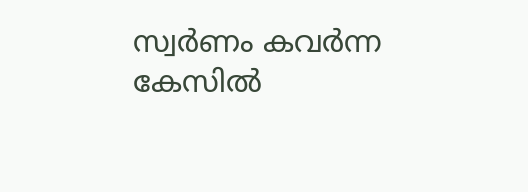സ്വര്‍ണം കവര്‍ന്ന കേസില്‍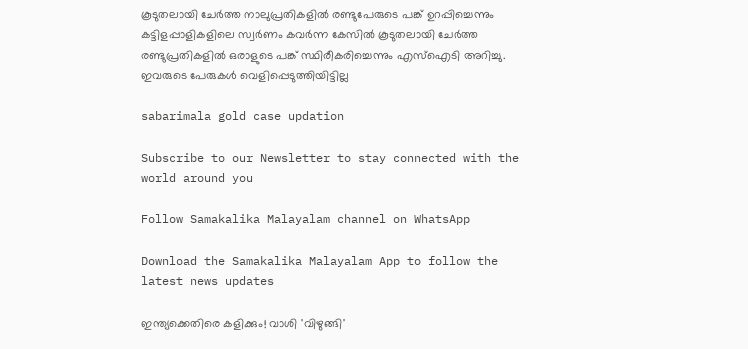കൂടുതലായി ചേര്‍ത്ത നാലുപ്രതികളില്‍ രണ്ടുപേരുടെ പങ്ക് ഉറപ്പിച്ചെന്നും കട്ടിളപ്പാളികളിലെ സ്വര്‍ണം കവര്‍ന്ന കേസില്‍ കൂടുതലായി ചേര്‍ത്ത രണ്ടുപ്രതികളില്‍ ഒരാളുടെ പങ്ക് സ്ഥിരീകരിച്ചെന്നും എസ്‌ഐടി അറിച്ചു. ഇവരുടെ പേരുകള്‍ വെളിപ്പെടുത്തിയിട്ടില്ല

sabarimala gold case updation

Subscribe to our Newsletter to stay connected with the world around you

Follow Samakalika Malayalam channel on WhatsApp

Download the Samakalika Malayalam App to follow the latest news updates

ഇന്ത്യക്കെതിരെ കളിക്കും! വാശി 'വിഴുങ്ങി'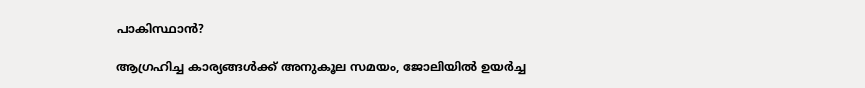പാകിസ്ഥാന്‍?

ആഗ്രഹിച്ച കാര്യങ്ങള്‍ക്ക് അനുകൂല സമയം, ജോലിയില്‍ ഉയര്‍ച്ച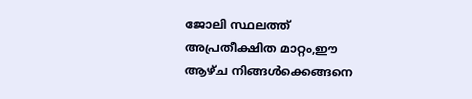ജോലി സ്ഥലത്ത് അ‌പ്രതീക്ഷിത മാറ്റം,ഈ ആഴ്ച നിങ്ങൾക്കെങ്ങനെ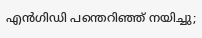എന്‍ഗിഡി പന്തെറിഞ്ഞ് നയിച്ചു;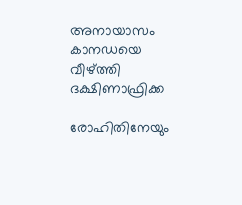അനായാസം കാനഡയെ വീഴ്ത്തി ദക്ഷിണാഫ്രിക്ക

രോഹിതിനേയും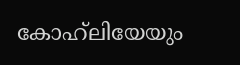കോഹ്‌ലിയേയും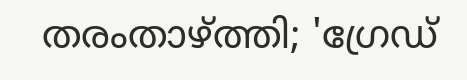തരംതാഴ്ത്തി; 'ഗ്രേഡ്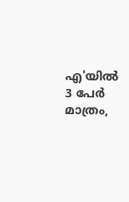എ'യില്‍ 3 പേര്‍ മാത്രം,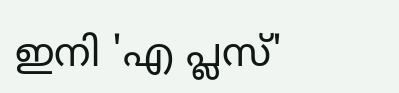ഇനി 'എ പ്ലസ്'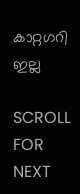കാറ്റഗറി ഇല്ല

SCROLL FOR NEXT